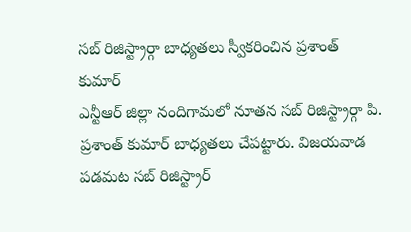సబ్ రిజిస్ట్రార్గా బాధ్యతలు స్వీకరించిన ప్రశాంత్ కుమార్
ఎన్టీఆర్ జిల్లా నందిగామలో నూతన సబ్ రిజిస్ట్రార్గా పి. ప్రశాంత్ కుమార్ బాధ్యతలు చేపట్టారు. విజయవాడ పడమట సబ్ రిజిస్ట్రార్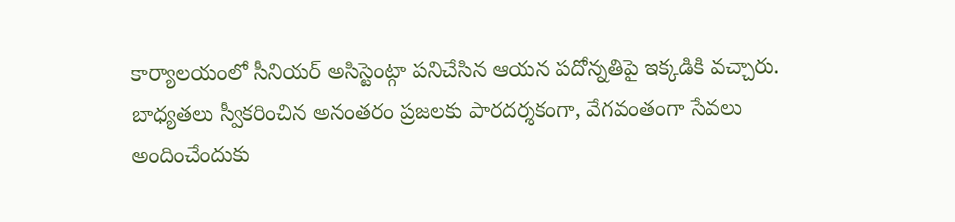కార్యాలయంలో సీనియర్ అసిస్టెంట్గా పనిచేసిన ఆయన పదోన్నతిపై ఇక్కడికి వచ్చారు. బాధ్యతలు స్వీకరించిన అనంతరం ప్రజలకు పారదర్శకంగా, వేగవంతంగా సేవలు అందించేందుకు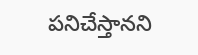పనిచేస్తానని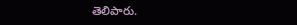తెలిపారు.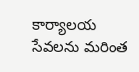కార్యాలయ సేవలను మరింత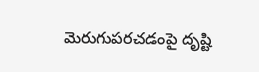మెరుగుపరచడంపై దృష్టి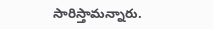సారిస్తామన్నారు.